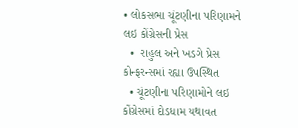• લોકસભા ચૂંટણીના પરિણામને લઇ કોંગ્રેસની પ્રેસ
  •  રાહુલ અને ખડગે પ્રેસ કોન્ફરન્સમાં રહ્યા ઉપસ્થિત
  • ચૂંટણીના પરિણામોને લઇ કોંગ્રેસમાં દોડધામ યથાવત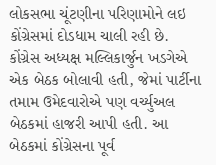લોકસભા ચૂંટણીના પરિણામોને લઇ કોંગ્રેસમાં દોડધામ ચાલી રહી છે. કોંગ્રેસ અધ્યક્ષ મલ્લિકાર્જુન ખડગેએ એક બેઠક બોલાવી હતી, જેમાં પાર્ટીના તમામ ઉમેદવારોએ પણ વર્ચ્યુઅલ બેઠકમાં હાજરી આપી હતી. આ બેઠકમાં કોંગ્રેસના પૂર્વ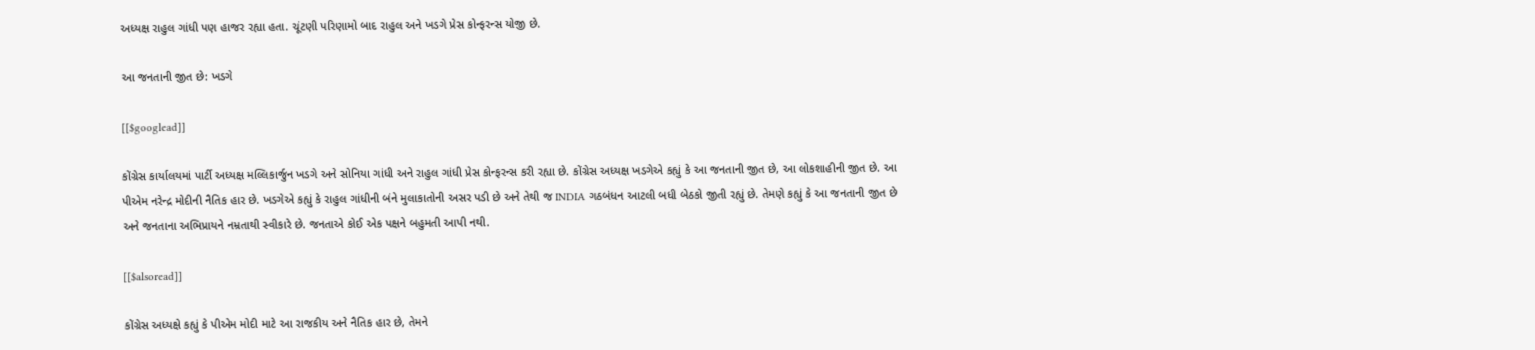અધ્યક્ષ રાહુલ ગાંધી પણ હાજર રહ્યા હતા. ચૂંટણી પરિણામો બાદ રાહુલ અને ખડગે પ્રેસ કોન્ફરન્સ યોજી છે.

આ જનતાની જીત છે: ખડગે

[[$googlead]]

કોંગ્રેસ કાર્યાલયમાં પાર્ટી અધ્યક્ષ મલ્લિકાર્જુન ખડગે અને સોનિયા ગાંધી અને રાહુલ ગાંધી પ્રેસ કોન્ફરન્સ કરી રહ્યા છે. કોંગ્રેસ અધ્યક્ષ ખડગેએ કહ્યું કે આ જનતાની જીત છે, આ લોકશાહીની જીત છે. આ પીએમ નરેન્દ્ર મોદીની નૈતિક હાર છે. ખડગેએ કહ્યું કે રાહુલ ગાંધીની બંને મુલાકાતોની અસર પડી છે અને તેથી જ INDIA ગઠબંધન આટલી બધી બેઠકો જીતી રહ્યું છે. તેમણે કહ્યું કે આ જનતાની જીત છે અને જનતાના અભિપ્રાયને નમ્રતાથી સ્વીકારે છે. જનતાએ કોઈ એક પક્ષને બહુમતી આપી નથી.

[[$alsoread]]

કોંગ્રેસ અધ્યક્ષે કહ્યું કે પીએમ મોદી માટે આ રાજકીય અને નૈતિક હાર છે, તેમને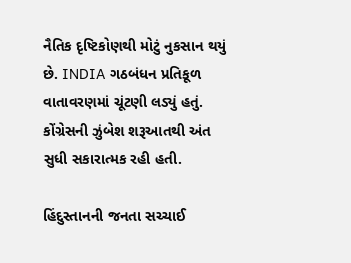નૈતિક દૃષ્ટિકોણથી મોટું નુકસાન થયું છે. INDIA ગઠબંધન પ્રતિકૂળ વાતાવરણમાં ચૂંટણી લડ્યું હતું. કોંગ્રેસની ઝુંબેશ શરૂઆતથી અંત સુધી સકારાત્મક રહી હતી.

હિંદુસ્તાનની જનતા સચ્ચાઈ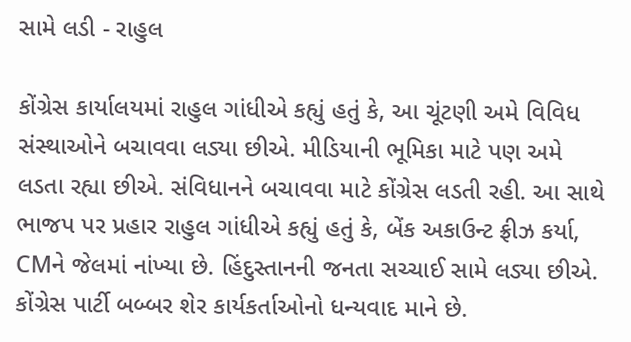સામે લડી - રાહુલ

કોંગ્રેસ કાર્યાલયમાં રાહુલ ગાંધીએ કહ્યું હતું કે, આ ચૂંટણી અમે વિવિધ સંસ્થાઓને બચાવવા લડ્યા છીએ. મીડિયાની ભૂમિકા માટે પણ અમે લડતા રહ્યા છીએ. સંવિધાનને બચાવવા માટે કોંગ્રેસ લડતી રહી. આ સાથે ભાજપ પર પ્રહાર રાહુલ ગાંધીએ કહ્યું હતું કે, બેંક અકાઉન્ટ ફ્રીઝ કર્યા, CMને જેલમાં નાંખ્યા છે. હિંદુસ્તાનની જનતા સચ્ચાઈ સામે લડ્યા છીએ. કોંગ્રેસ પાર્ટી બબ્બર શેર કાર્યકર્તાઓનો ધન્યવાદ માને છે.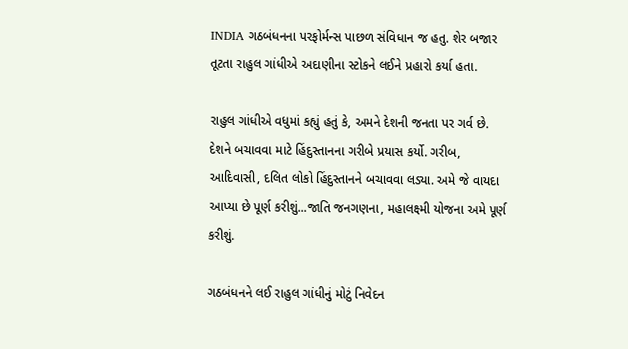INDIA ગઠબંધનના પરફોર્મન્સ પાછળ સંવિધાન જ હતુ. શેર બજાર તૂટતા રાહુલ ગાંધીએ અદાણીના સ્ટોકને લઈને પ્રહારો કર્યા હતા.

રાહુલ ગાંધીએ વધુમાં કહ્યું હતું કે, અમને દેશની જનતા પર ગર્વ છે. દેશને બચાવવા માટે હિંદુસ્તાનના ગરીબે પ્રયાસ કર્યો. ગરીબ, આદિવાસી, દલિત લોકો હિંદુસ્તાનને બચાવવા લડ્યા. અમે જે વાયદા આપ્યા છે પૂર્ણ કરીશું...જાતિ જનગણના, મહાલક્ષ્મી યોજના અમે પૂર્ણ કરીશું.

ગઠબંધનને લઈ રાહુલ ગાંધીનું મોટું નિવેદન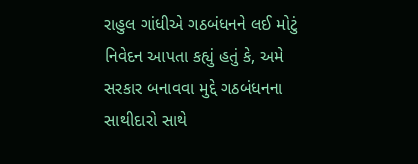રાહુલ ગાંધીએ ગઠબંધનને લઈ મોટું નિવેદન આપતા કહ્યું હતું કે, અમે સરકાર બનાવવા મુદ્દે ગઠબંધનના સાથીદારો સાથે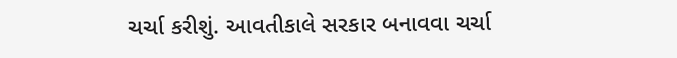ચર્ચા કરીશું. આવતીકાલે સરકાર બનાવવા ચર્ચા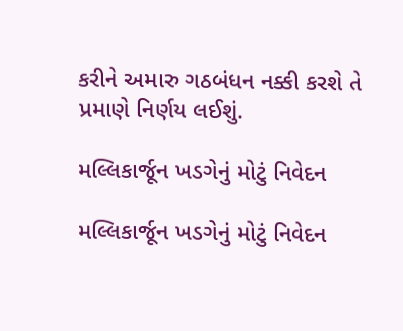કરીને અમારુ ગઠબંધન નક્કી કરશે તે પ્રમાણે નિર્ણય લઈશું.

મલ્લિકાર્જૂન ખડગેનું મોટું નિવેદન

મલ્લિકાર્જૂન ખડગેનું મોટું નિવેદન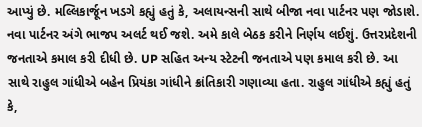આપ્યું છે. મલ્લિકાર્જૂન ખડગે કહ્યું હતું કે, અલાયન્સની સાથે બીજા નવા પાર્ટનર પણ જોડાશે. નવા પાર્ટનર અંગે ભાજપ અલર્ટ થઈ જશે. અમે કાલે બેઠક કરીને નિર્ણય લઈશું. ઉત્તરપ્રદેશની જનતાએ કમાલ કરી દીધી છે. UP સહિત અન્ય સ્ટેટની જનતાએ પણ કમાલ કરી છે. આ સાથે રાહુલ ગાંધીએ બહેન પ્રિયંકા ગાંધીને ક્રાંતિકારી ગણાવ્યા હતા. રાહુલ ગાંધીએ કહ્યું હતું કે,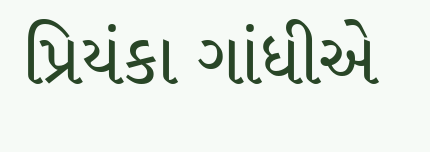પ્રિયંકા ગાંધીએ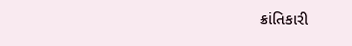ક્રાંતિકારી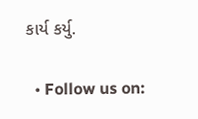કાર્ય કર્યુ.

  • Follow us on: